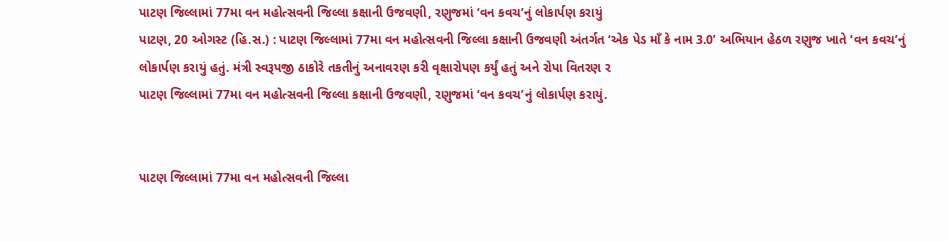પાટણ જિલ્લામાં 77મા વન મહોત્સવની જિલ્લા કક્ષાની ઉજવણી, રણુજમાં ‘વન કવચ’નું લોકાર્પણ કરાયું
પાટણ, 20 ઓગસ્ટ (હિ.સ.) : પાટણ જિલ્લામાં 77મા વન મહોત્સવની જિલ્લા કક્ષાની ઉજવણી અંતર્ગત ‘એક પેડ માઁ કે નામ 3.0’ અભિયાન હેઠળ રણુજ ખાતે ‘વન કવચ’નું લોકાર્પણ કરાયું હતું. મંત્રી સ્વરૂપજી ઠાકોરે તકતીનું અનાવરણ કરી વૃક્ષારોપણ કર્યું હતું અને રોપા વિતરણ ર
પાટણ જિલ્લામાં 77મા વન મહોત્સવની જિલ્લા કક્ષાની ઉજવણી, રણુજમાં ‘વન કવચ’નું લોકાર્પણ કરાયું.


પાટણ જિલ્લામાં 77મા વન મહોત્સવની જિલ્લા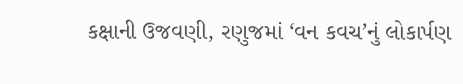કક્ષાની ઉજવણી, રણુજમાં ‘વન કવચ’નું લોકાર્પણ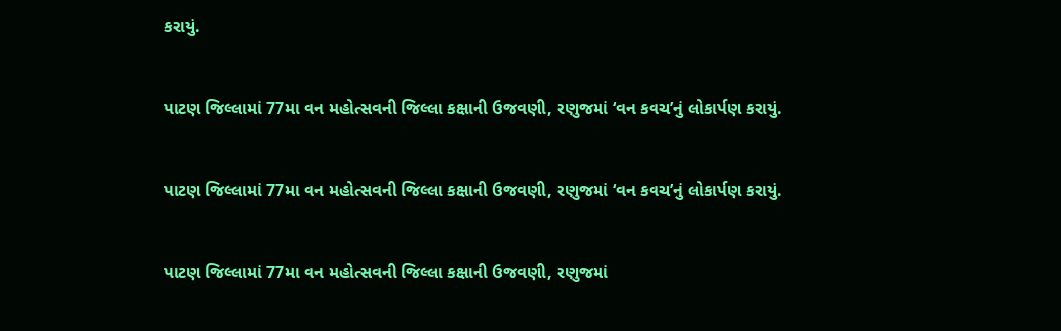કરાયું.


પાટણ જિલ્લામાં 77મા વન મહોત્સવની જિલ્લા કક્ષાની ઉજવણી, રણુજમાં ‘વન કવચ’નું લોકાર્પણ કરાયું.


પાટણ જિલ્લામાં 77મા વન મહોત્સવની જિલ્લા કક્ષાની ઉજવણી, રણુજમાં ‘વન કવચ’નું લોકાર્પણ કરાયું.


પાટણ જિલ્લામાં 77મા વન મહોત્સવની જિલ્લા કક્ષાની ઉજવણી, રણુજમાં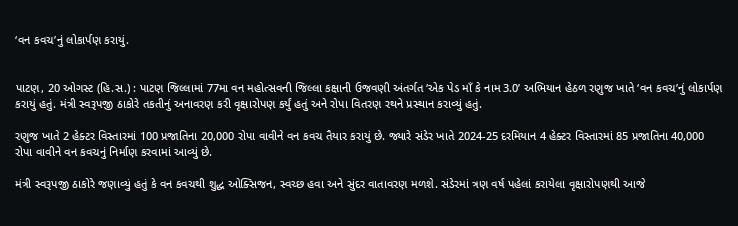‘વન કવચ’નું લોકાર્પણ કરાયું.


પાટણ, 20 ઓગસ્ટ (હિ.સ.) : પાટણ જિલ્લામાં 77મા વન મહોત્સવની જિલ્લા કક્ષાની ઉજવણી અંતર્ગત ‘એક પેડ માઁ કે નામ 3.0’ અભિયાન હેઠળ રણુજ ખાતે ‘વન કવચ’નું લોકાર્પણ કરાયું હતું. મંત્રી સ્વરૂપજી ઠાકોરે તકતીનું અનાવરણ કરી વૃક્ષારોપણ કર્યું હતું અને રોપા વિતરણ રથને પ્રસ્થાન કરાવ્યું હતું.

રણુજ ખાતે 2 હેક્ટર વિસ્તારમાં 100 પ્રજાતિના 20,000 રોપા વાવીને વન કવચ તૈયાર કરાયું છે. જ્યારે સંડેર ખાતે 2024-25 દરમિયાન 4 હેક્ટર વિસ્તારમાં 85 પ્રજાતિના 40,000 રોપા વાવીને વન કવચનું નિર્માણ કરવામાં આવ્યું છે.

મંત્રી સ્વરૂપજી ઠાકોરે જણાવ્યું હતું કે વન કવચથી શુદ્ધ ઓક્સિજન, સ્વચ્છ હવા અને સુંદર વાતાવરણ મળશે. સંડેરમાં ત્રણ વર્ષ પહેલાં કરાયેલા વૃક્ષારોપણથી આજે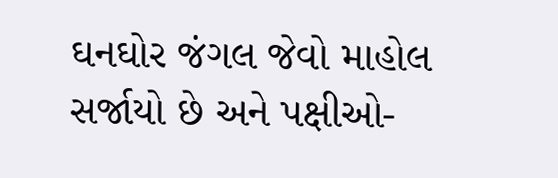ઘનઘોર જંગલ જેવો માહોલ સર્જાયો છે અને પક્ષીઓ-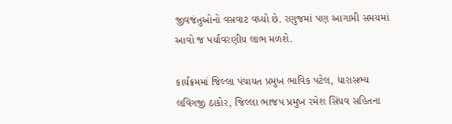જીવજંતુઓનો વસવાટ વધ્યો છે. રણુજમાં પણ આગામી સમયમાં આવો જ પર્યાવરણીય લાભ મળશે.

કાર્યક્રમમાં જિલ્લા પંચાયત પ્રમુખ ભાવિક પટેલ, ધારાસભ્ય લવિંગજી ઠાકોર, જિલ્લા ભાજપ પ્રમુખ રમેશ સિંધવ સહિતના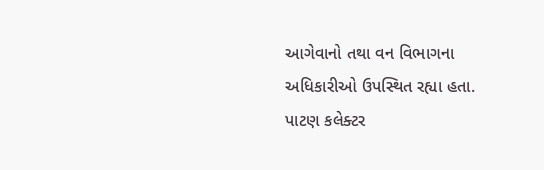આગેવાનો તથા વન વિભાગના અધિકારીઓ ઉપસ્થિત રહ્યા હતા. પાટણ કલેક્ટર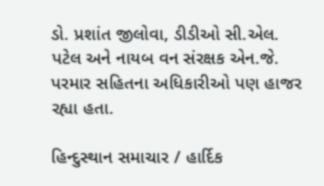ડો. પ્રશાંત જીલોવા, ડીડીઓ સી.એલ. પટેલ અને નાયબ વન સંરક્ષક એન.જે. પરમાર સહિતના અધિકારીઓ પણ હાજર રહ્યા હતા.

હિન્દુસ્થાન સમાચાર / હાર્દિક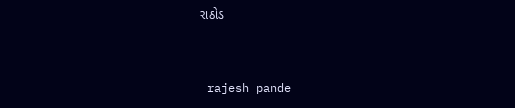રાઠોડ


 rajesh pande